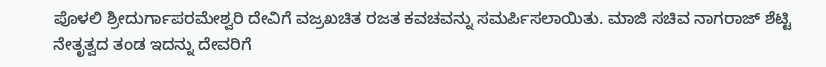ಪೊಳಲಿ ಶ್ರೀದುರ್ಗಾಪರಮೇಶ್ವರಿ ದೇವಿಗೆ ವಜ್ರಖಚಿತ ರಜತ ಕವಚವನ್ನು ಸಮರ್ಪಿಸಲಾಯಿತು. ಮಾಜಿ ಸಚಿವ ನಾಗರಾಜ್ ಶೆಟ್ಟಿ ನೇತೃತ್ವದ ತಂಡ ಇದನ್ನು ದೇವರಿಗೆ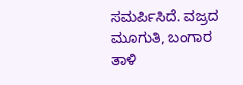ಸಮರ್ಪಿಸಿದೆ. ವಜ್ರದ ಮೂಗುತಿ, ಬಂಗಾರ ತಾಳಿ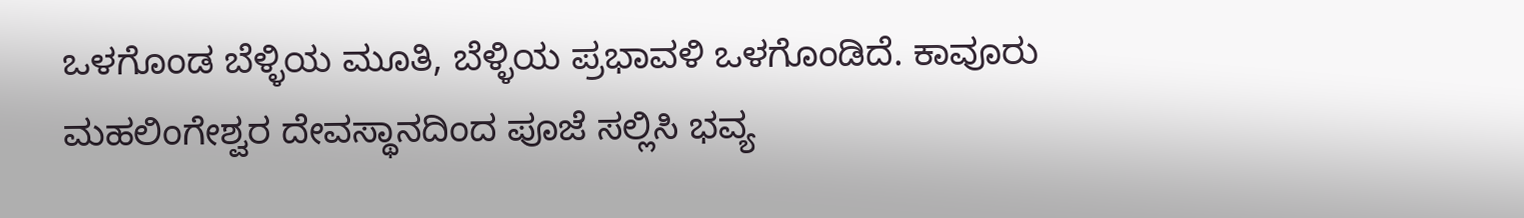ಒಳಗೊಂಡ ಬೆಳ್ಳಿಯ ಮೂತಿ, ಬೆಳ್ಳಿಯ ಪ್ರಭಾವಳಿ ಒಳಗೊಂಡಿದೆ. ಕಾವೂರು ಮಹಲಿಂಗೇಶ್ವರ ದೇವಸ್ಥಾನದಿಂದ ಪೂಜೆ ಸಲ್ಲಿಸಿ ಭವ್ಯ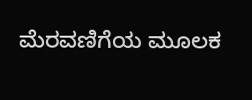ಮೆರವಣಿಗೆಯ ಮೂಲಕ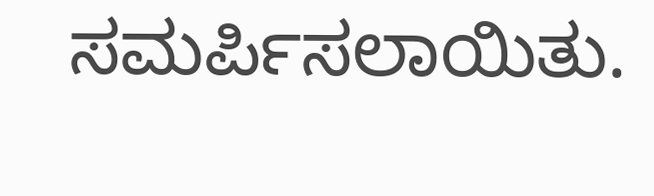ಸಮರ್ಪಿಸಲಾಯಿತು.